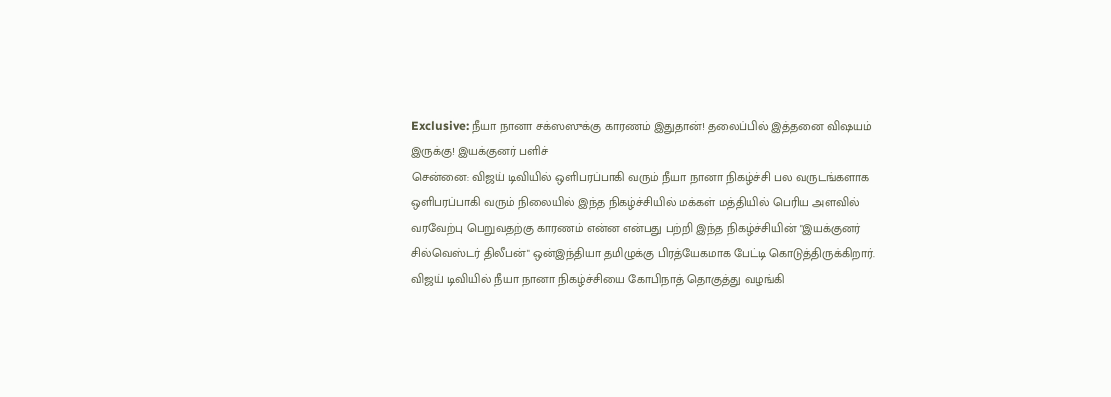Exclusive: நீயா நானா சக்ஸஸுக்கு காரணம் இதுதான்! தலைப்பில் இத்தனை விஷயம் இருக்கு! இயக்குனர் பளிச்
சென்னை: விஜய் டிவியில் ஒளிபரப்பாகி வரும் நீயா நானா நிகழ்ச்சி பல வருடங்களாக ஒளிபரப்பாகி வரும் நிலையில் இந்த நிகழ்ச்சியில் மக்கள் மத்தியில் பெரிய அளவில் வரவேற்பு பெறுவதற்கு காரணம் என்ன என்பது பற்றி இந்த நிகழ்ச்சியின் "இயக்குனர் சில்வெஸ்டர் திலீபன்" ஒன்இந்தியா தமிழுக்கு பிரத்யேகமாக பேட்டி கொடுத்திருக்கிறார்.
விஜய் டிவியில் நீயா நானா நிகழ்ச்சியை கோபிநாத் தொகுத்து வழங்கி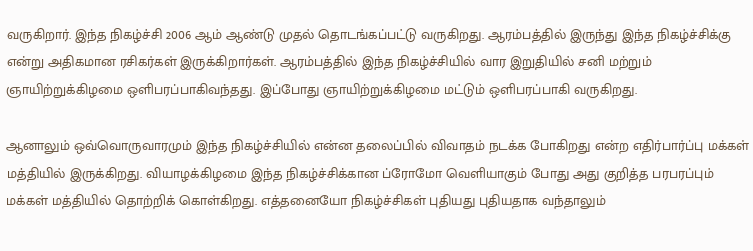வருகிறார். இந்த நிகழ்ச்சி 2006 ஆம் ஆண்டு முதல் தொடங்கப்பட்டு வருகிறது. ஆரம்பத்தில் இருந்து இந்த நிகழ்ச்சிக்கு என்று அதிகமான ரசிகர்கள் இருக்கிறார்கள். ஆரம்பத்தில் இந்த நிகழ்ச்சியில் வார இறுதியில் சனி மற்றும் ஞாயிற்றுக்கிழமை ஒளிபரப்பாகிவந்தது. இப்போது ஞாயிற்றுக்கிழமை மட்டும் ஒளிபரப்பாகி வருகிறது.

ஆனாலும் ஒவ்வொருவாரமும் இந்த நிகழ்ச்சியில் என்ன தலைப்பில் விவாதம் நடக்க போகிறது என்ற எதிர்பார்ப்பு மக்கள் மத்தியில் இருக்கிறது. வியாழக்கிழமை இந்த நிகழ்ச்சிக்கான ப்ரோமோ வெளியாகும் போது அது குறித்த பரபரப்பும் மக்கள் மத்தியில் தொற்றிக் கொள்கிறது. எத்தனையோ நிகழ்ச்சிகள் புதியது புதியதாக வந்தாலும்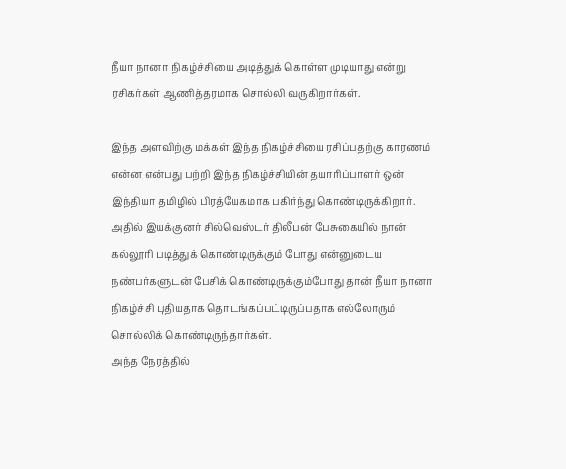நீயா நானா நிகழ்ச்சியை அடித்துக் கொள்ள முடியாது என்று ரசிகர்கள் ஆணித்தரமாக சொல்லி வருகிறார்கள்.

இந்த அளவிற்கு மக்கள் இந்த நிகழ்ச்சியை ரசிப்பதற்கு காரணம் என்ன என்பது பற்றி இந்த நிகழ்ச்சியின் தயாரிப்பாளர் ஒன் இந்தியா தமிழில் பிரத்யேகமாக பகிர்ந்து கொண்டிருக்கிறார். அதில் இயக்குனர் சில்வெஸ்டர் திலீபன் பேசுகையில் நான் கல்லூரி படித்துக் கொண்டிருக்கும் போது என்னுடைய நண்பர்களுடன் பேசிக் கொண்டிருக்கும்போது தான் நீயா நானா நிகழ்ச்சி புதியதாக தொடங்கப்பட்டிருப்பதாக எல்லோரும் சொல்லிக் கொண்டிருந்தார்கள்.
அந்த நேரத்தில்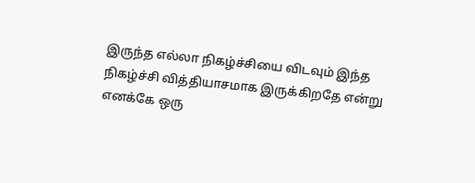இருந்த எல்லா நிகழ்ச்சியை விடவும் இந்த நிகழ்ச்சி வித்தியாசமாக இருக்கிறதே என்று எனக்கே ஒரு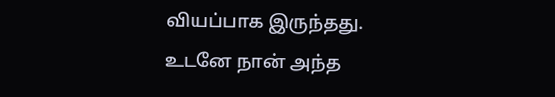வியப்பாக இருந்தது. உடனே நான் அந்த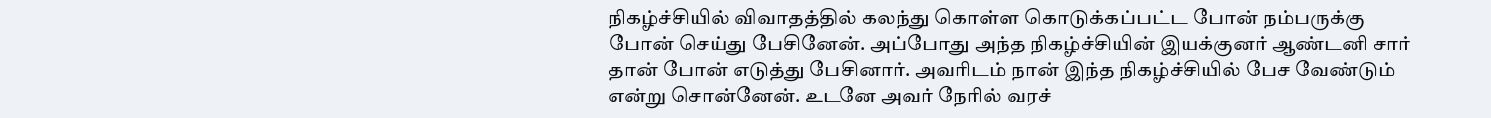நிகழ்ச்சியில் விவாதத்தில் கலந்து கொள்ள கொடுக்கப்பட்ட போன் நம்பருக்கு போன் செய்து பேசினேன். அப்போது அந்த நிகழ்ச்சியின் இயக்குனர் ஆண்டனி சார் தான் போன் எடுத்து பேசினார். அவரிடம் நான் இந்த நிகழ்ச்சியில் பேச வேண்டும் என்று சொன்னேன். உடனே அவர் நேரில் வரச்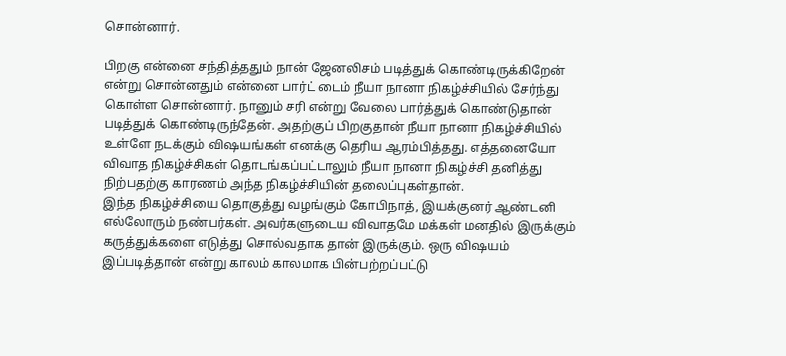சொன்னார்.

பிறகு என்னை சந்தித்ததும் நான் ஜேனலிசம் படித்துக் கொண்டிருக்கிறேன் என்று சொன்னதும் என்னை பார்ட் டைம் நீயா நானா நிகழ்ச்சியில் சேர்ந்து கொள்ள சொன்னார். நானும் சரி என்று வேலை பார்த்துக் கொண்டுதான் படித்துக் கொண்டிருந்தேன். அதற்குப் பிறகுதான் நீயா நானா நிகழ்ச்சியில் உள்ளே நடக்கும் விஷயங்கள் எனக்கு தெரிய ஆரம்பித்தது. எத்தனையோ விவாத நிகழ்ச்சிகள் தொடங்கப்பட்டாலும் நீயா நானா நிகழ்ச்சி தனித்து நிற்பதற்கு காரணம் அந்த நிகழ்ச்சியின் தலைப்புகள்தான்.
இந்த நிகழ்ச்சியை தொகுத்து வழங்கும் கோபிநாத், இயக்குனர் ஆண்டனி எல்லோரும் நண்பர்கள். அவர்களுடைய விவாதமே மக்கள் மனதில் இருக்கும் கருத்துக்களை எடுத்து சொல்வதாக தான் இருக்கும். ஒரு விஷயம் இப்படித்தான் என்று காலம் காலமாக பின்பற்றப்பட்டு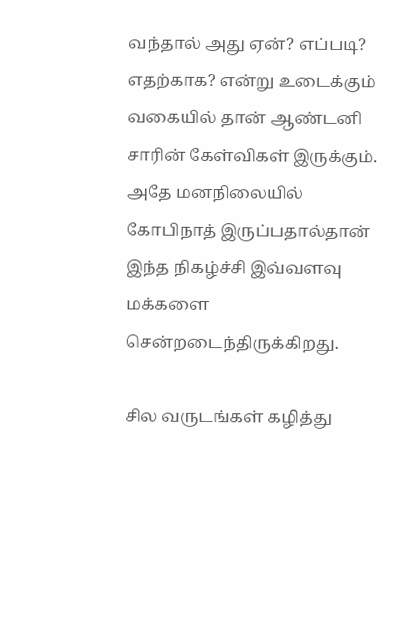வந்தால் அது ஏன்? எப்படி? எதற்காக? என்று உடைக்கும் வகையில் தான் ஆண்டனி சாரின் கேள்விகள் இருக்கும். அதே மனநிலையில் கோபிநாத் இருப்பதால்தான் இந்த நிகழ்ச்சி இவ்வளவு மக்களை சென்றடைந்திருக்கிறது.

சில வருடங்கள் கழித்து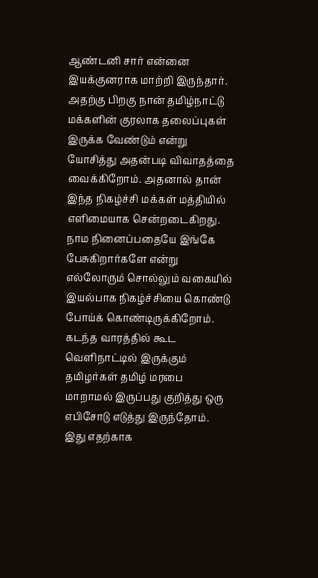ஆண்டனி சார் என்னை இயக்குனராக மாற்றி இருந்தார். அதற்கு பிறகு நான் தமிழ்நாட்டு மக்களின் குரலாக தலைப்புகள் இருக்க வேண்டும் என்று யோசித்து அதன்படி விவாதத்தை வைக்கிறோம். அதனால் தான் இந்த நிகழ்ச்சி மக்கள் மத்தியில் எளிமையாக சென்றடைகிறது. நாம நினைப்பதையே இங்கே பேசுகிறார்களே என்று எல்லோரும் சொல்லும் வகையில் இயல்பாக நிகழ்ச்சியை கொண்டு போய்க் கொண்டிருக்கிறோம்.
கடந்த வாரத்தில் கூட வெளிநாட்டில் இருக்கும் தமிழர்கள் தமிழ் மரபை மாறாமல் இருப்பது குறித்து ஒரு எபிசோடு எடுத்து இருந்தோம். இது எதற்காக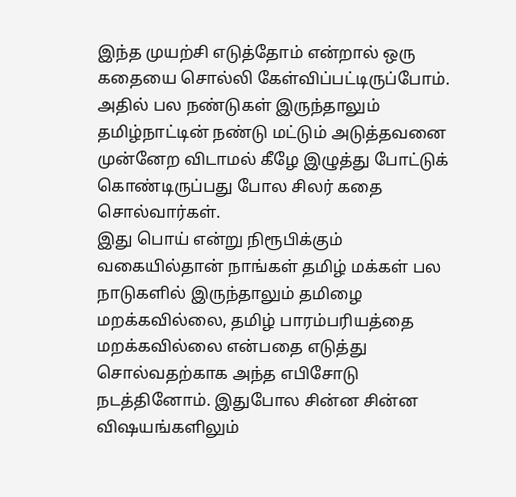இந்த முயற்சி எடுத்தோம் என்றால் ஒரு கதையை சொல்லி கேள்விப்பட்டிருப்போம். அதில் பல நண்டுகள் இருந்தாலும் தமிழ்நாட்டின் நண்டு மட்டும் அடுத்தவனை முன்னேற விடாமல் கீழே இழுத்து போட்டுக் கொண்டிருப்பது போல சிலர் கதை சொல்வார்கள்.
இது பொய் என்று நிரூபிக்கும் வகையில்தான் நாங்கள் தமிழ் மக்கள் பல நாடுகளில் இருந்தாலும் தமிழை மறக்கவில்லை, தமிழ் பாரம்பரியத்தை மறக்கவில்லை என்பதை எடுத்து சொல்வதற்காக அந்த எபிசோடு நடத்தினோம். இதுபோல சின்ன சின்ன விஷயங்களிலும்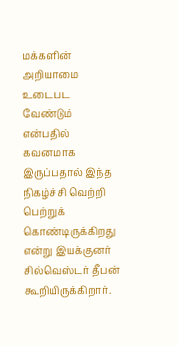மக்களின் அறியாமை உடைபட வேண்டும் என்பதில் கவனமாக இருப்பதால் இந்த நிகழ்ச்சி வெற்றி பெற்றுக் கொண்டிருக்கிறது என்று இயக்குனர் சில்வெஸ்டர் தீபன் கூறியிருக்கிறார்.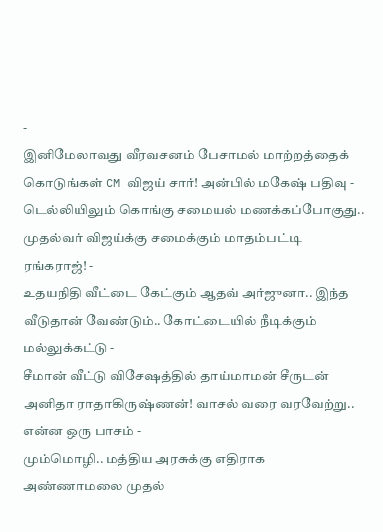-
இனிமேலாவது வீரவசனம் பேசாமல் மாற்றத்தைக் கொடுங்கள் CM விஜய் சார்! அன்பில் மகேஷ் பதிவு -
டெல்லியிலும் கொங்கு சமையல் மணக்கப்போகுது.. முதல்வர் விஜய்க்கு சமைக்கும் மாதம்பட்டி ரங்கராஜ்! -
உதயநிதி வீட்டை கேட்கும் ஆதவ் அர்ஜுனா.. இந்த வீடுதான் வேண்டும்.. கோட்டையில் நீடிக்கும் மல்லுக்கட்டு -
சீமான் வீட்டு விசேஷத்தில் தாய்மாமன் சீருடன் அனிதா ராதாகிருஷ்ணன்! வாசல் வரை வரவேற்று.. என்ன ஒரு பாசம் -
மும்மொழி.. மத்திய அரசுக்கு எதிராக அண்ணாமலை முதல்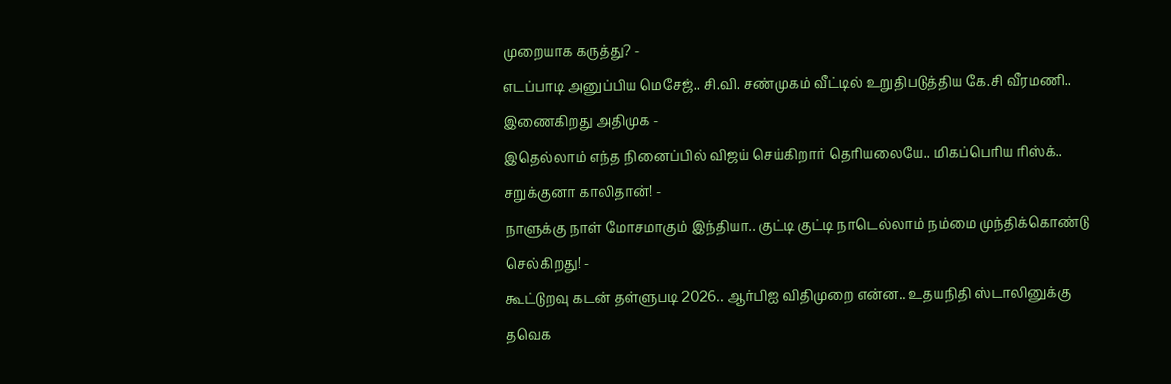முறையாக கருத்து? -
எடப்பாடி அனுப்பிய மெசேஜ்.. சி.வி. சண்முகம் வீட்டில் உறுதிபடுத்திய கே.சி வீரமணி.. இணைகிறது அதிமுக -
இதெல்லாம் எந்த நினைப்பில் விஜய் செய்கிறார் தெரியலையே.. மிகப்பெரிய ரிஸ்க்.. சறுக்குனா காலிதான்! -
நாளுக்கு நாள் மோசமாகும் இந்தியா.. குட்டி குட்டி நாடெல்லாம் நம்மை முந்திக்கொண்டு செல்கிறது! -
கூட்டுறவு கடன் தள்ளுபடி 2026.. ஆர்பிஐ விதிமுறை என்ன.. உதயநிதி ஸ்டாலினுக்கு தவெக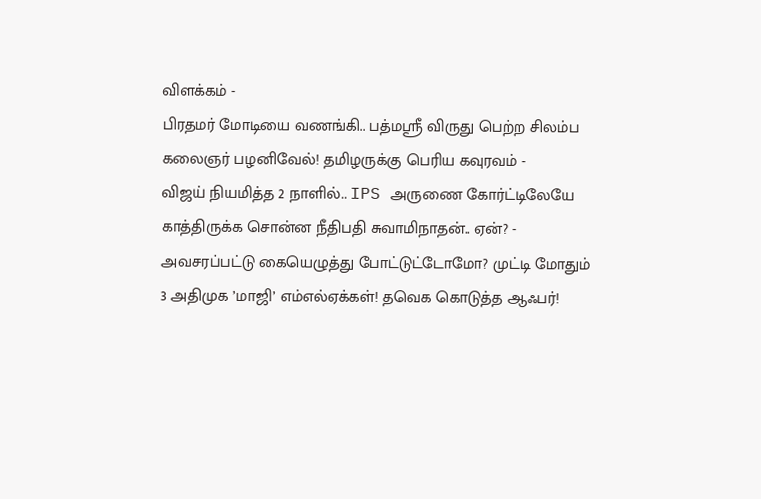விளக்கம் -
பிரதமர் மோடியை வணங்கி.. பத்மஸ்ரீ விருது பெற்ற சிலம்ப கலைஞர் பழனிவேல்! தமிழருக்கு பெரிய கவுரவம் -
விஜய் நியமித்த 2 நாளில்.. IPS அருணை கோர்ட்டிலேயே காத்திருக்க சொன்ன நீதிபதி சுவாமிநாதன்.. ஏன்? -
அவசரப்பட்டு கையெழுத்து போட்டுட்டோமோ? முட்டி மோதும் 3 அதிமுக ’மாஜி’ எம்எல்ஏக்கள்! தவெக கொடுத்த ஆஃபர்!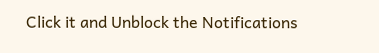Click it and Unblock the Notifications